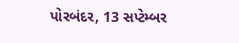પોરબંદર, 13 સપ્ટેમ્બર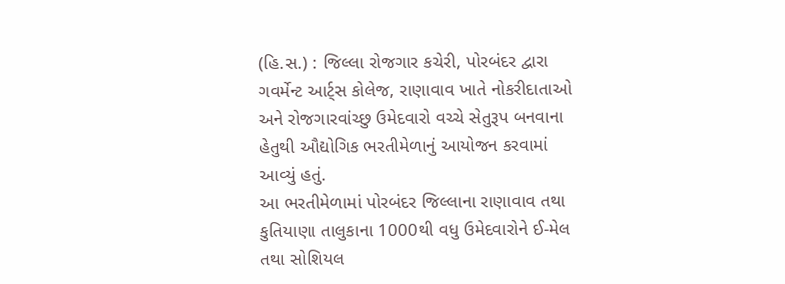(હિ.સ.) : જિલ્લા રોજગાર કચેરી, પોરબંદર દ્વારા ગવર્મેન્ટ આર્ટ્સ કોલેજ, રાણાવાવ ખાતે નોકરીદાતાઓ અને રોજગારવાંચ્છુ ઉમેદવારો વચ્ચે સેતુરૂપ બનવાના હેતુથી ઔદ્યોગિક ભરતીમેળાનું આયોજન કરવામાં આવ્યું હતું.
આ ભરતીમેળામાં પોરબંદર જિલ્લાના રાણાવાવ તથા કુતિયાણા તાલુકાના 1000થી વધુ ઉમેદવારોને ઈ-મેલ તથા સોશિયલ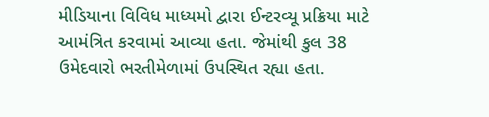મીડિયાના વિવિધ માધ્યમો દ્વારા ઈન્ટરવ્યૂ પ્રક્રિયા માટે આમંત્રિત કરવામાં આવ્યા હતા. જેમાંથી કુલ 38 ઉમેદવારો ભરતીમેળામાં ઉપસ્થિત રહ્યા હતા.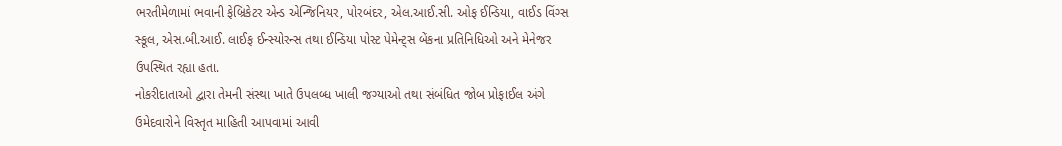ભરતીમેળામાં ભવાની ફેબ્રિકેટર એન્ડ એન્જિનિયર, પોરબંદર, એલ.આઈ.સી. ઓફ ઈન્ડિયા, વાઈડ વિંગ્સ સ્કૂલ, એસ.બી.આઈ. લાઈફ ઈન્સ્યોરન્સ તથા ઈન્ડિયા પોસ્ટ પેમેન્ટ્સ બેંકના પ્રતિનિધિઓ અને મેનેજર ઉપસ્થિત રહ્યા હતા.
નોકરીદાતાઓ દ્વારા તેમની સંસ્થા ખાતે ઉપલબ્ધ ખાલી જગ્યાઓ તથા સંબંધિત જોબ પ્રોફાઈલ અંગે ઉમેદવારોને વિસ્તૃત માહિતી આપવામાં આવી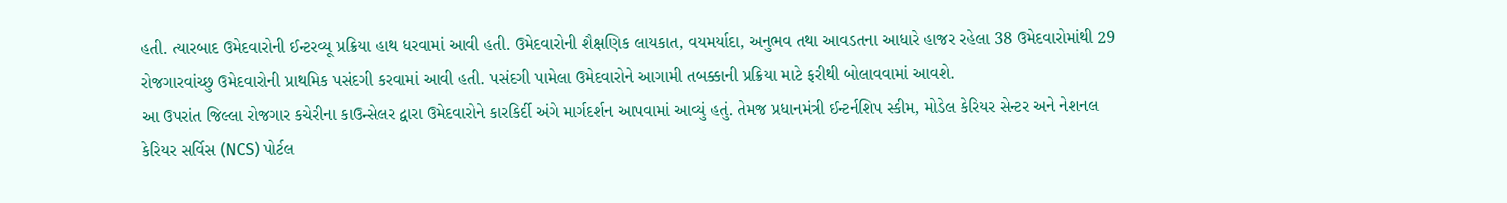હતી. ત્યારબાદ ઉમેદવારોની ઈન્ટરવ્યૂ પ્રક્રિયા હાથ ધરવામાં આવી હતી. ઉમેદવારોની શૈક્ષણિક લાયકાત, વયમર્યાદા, અનુભવ તથા આવડતના આધારે હાજર રહેલા 38 ઉમેદવારોમાંથી 29 રોજગારવાંચ્છુ ઉમેદવારોની પ્રાથમિક પસંદગી કરવામાં આવી હતી. પસંદગી પામેલા ઉમેદવારોને આગામી તબક્કાની પ્રક્રિયા માટે ફરીથી બોલાવવામાં આવશે.
આ ઉપરાંત જિલ્લા રોજગાર કચેરીના કાઉન્સેલર દ્વારા ઉમેદવારોને કારકિર્દી અંગે માર્ગદર્શન આપવામાં આવ્યું હતું. તેમજ પ્રધાનમંત્રી ઈન્ટર્નશિપ સ્કીમ, મોડેલ કેરિયર સેન્ટર અને નેશનલ કેરિયર સર્વિસ (NCS) પોર્ટલ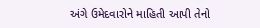અંગે ઉમેદવારોને માહિતી આપી તેનો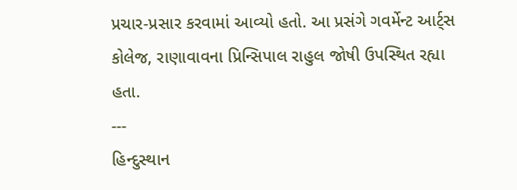પ્રચાર-પ્રસાર કરવામાં આવ્યો હતો. આ પ્રસંગે ગવર્મેન્ટ આર્ટ્સ કોલેજ, રાણાવાવના પ્રિન્સિપાલ રાહુલ જોષી ઉપસ્થિત રહ્યા હતા.
---
હિન્દુસ્થાન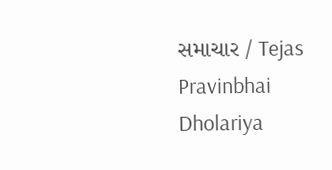સમાચાર / Tejas Pravinbhai Dholariya